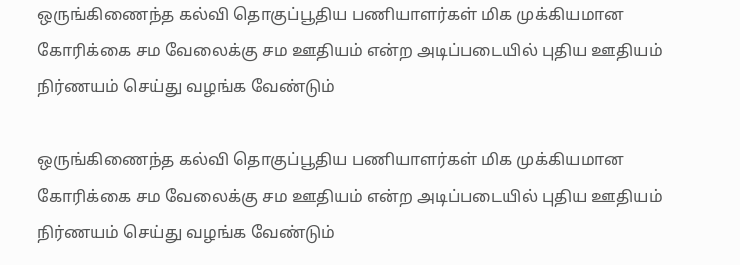ஒருங்கிணைந்த கல்வி தொகுப்பூதிய பணியாளர்கள் மிக முக்கியமான கோரிக்கை சம வேலைக்கு சம ஊதியம் என்ற அடிப்படையில் புதிய ஊதியம் நிர்ணயம் செய்து வழங்க வேண்டும்

ஒருங்கிணைந்த கல்வி தொகுப்பூதிய பணியாளர்கள் மிக முக்கியமான கோரிக்கை சம வேலைக்கு சம ஊதியம் என்ற அடிப்படையில் புதிய ஊதியம் நிர்ணயம் செய்து வழங்க வேண்டும்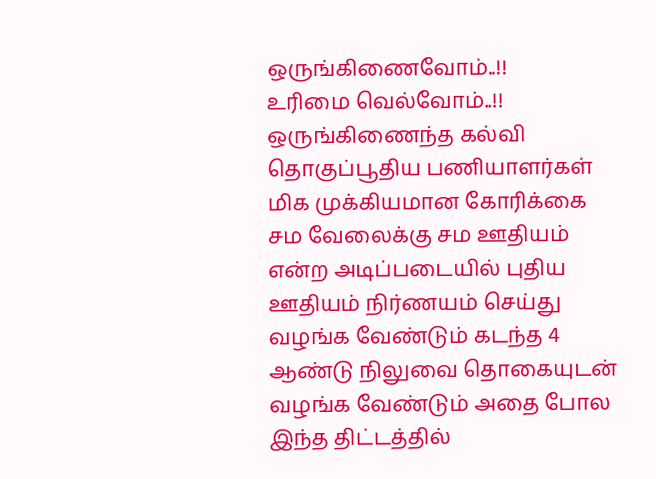ஒருங்கிணைவோம்..!!
உரிமை வெல்வோம்..!!
ஒருங்கிணைந்த கல்வி தொகுப்பூதிய பணியாளர்கள் மிக முக்கியமான கோரிக்கை சம வேலைக்கு சம ஊதியம் என்ற அடிப்படையில் புதிய ஊதியம் நிர்ணயம் செய்து வழங்க வேண்டும் கடந்த 4 ஆண்டு நிலுவை தொகையுடன் வழங்க வேண்டும் அதை போல இந்த திட்டத்தில்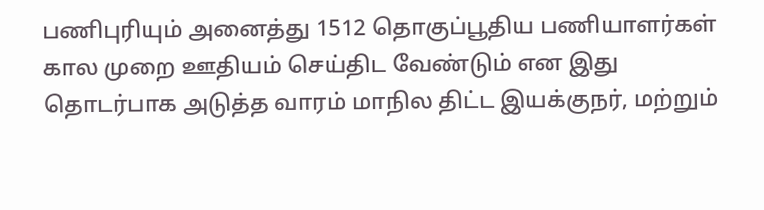பணிபுரியும் அனைத்து 1512 தொகுப்பூதிய பணியாளர்கள் கால முறை ஊதியம் செய்திட வேண்டும் என இது தொடர்பாக அடுத்த வாரம் மாநில திட்ட இயக்குநர், மற்றும்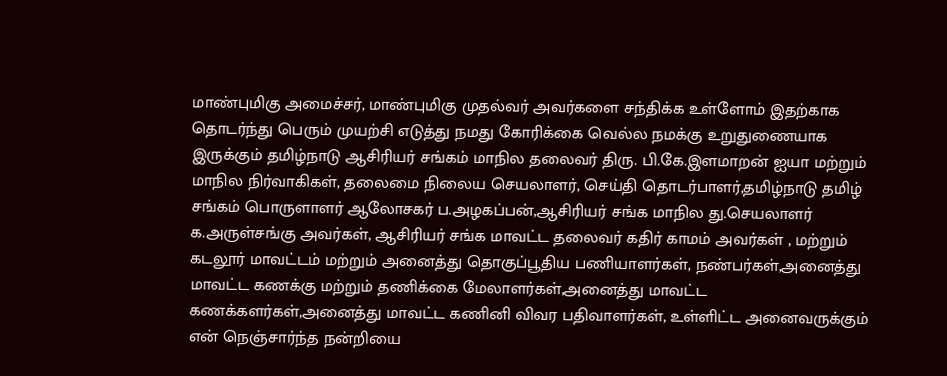மாண்புமிகு அமைச்சர், மாண்புமிகு முதல்வர் அவர்களை சந்திக்க உள்ளோம் இதற்காக தொடர்ந்து பெரும் முயற்சி எடுத்து நமது கோரிக்கை வெல்ல நமக்கு உறுதுணையாக இருக்கும் தமிழ்நாடு ஆசிரியர் சங்கம் மாநில தலைவர் திரு. பி.கே.இளமாறன் ஐயா மற்றும் மாநில நிர்வாகிகள், தலைமை நிலைய செயலாளர், செய்தி தொடர்பாளர்,தமிழ்நாடு தமிழ் சங்கம் பொருளாளர் ஆலோசகர் ப.அழகப்பன்,ஆசிரியர் சங்க மாநில து.செயலாளர் க.அருள்சங்கு அவர்கள், ஆசிரியர் சங்க மாவட்ட தலைவர் கதிர் காமம் அவர்கள் , மற்றும் கடலூர் மாவட்டம் மற்றும் அனைத்து தொகுப்பூதிய பணியாளர்கள், நண்பர்கள்,அனைத்து மாவட்ட கணக்கு மற்றும் தணிக்கை மேலாளர்கள்,அனைத்து மாவட்ட கணக்களர்கள்,அனைத்து மாவட்ட கணினி விவர பதிவாளர்கள், உள்ளிட்ட அனைவருக்கும் என் நெஞ்சார்ந்த நன்றியை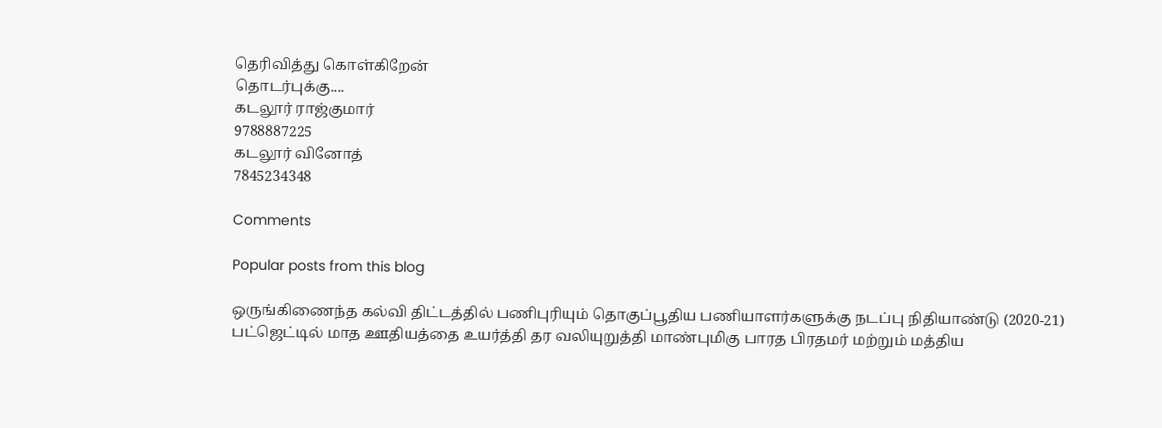தெரிவித்து கொள்கிறேன்
தொடர்புக்கு....
கடலூர் ராஜ்குமார்
9788887225
கடலூர் வினோத்
7845234348

Comments

Popular posts from this blog

ஒருங்கிணைந்த கல்வி திட்டத்தில் பணிபுரியும் தொகுப்பூதிய பணியாளர்களுக்கு நடப்பு நிதியாண்டு (2020-21) பட்ஜெட்டில் மாத ஊதியத்தை உயர்த்தி தர வலியுறுத்தி மாண்புமிகு பாரத பிரதமர் மற்றும் மத்திய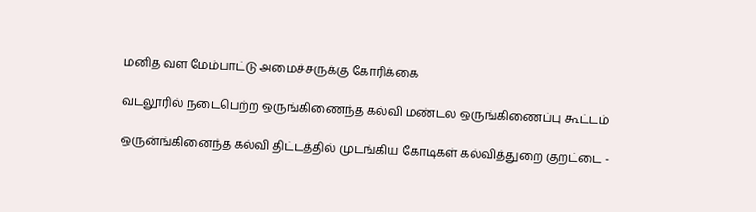மனித வள மேம்பாட்டு அமைச்சருக்கு கோரிக்கை

வடலூரில் நடைபெற்ற ஒருங்கிணைந்த கல்வி மண்டல ஒருங்கிணைப்பு கூட்டம்

ஒருன்ங்கினைந்த கல்வி திட்டத்தில் முடங்கிய கோடிகள் கல்வித்துறை குறட்டை -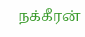நக்கீரன்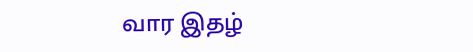வார இதழ்